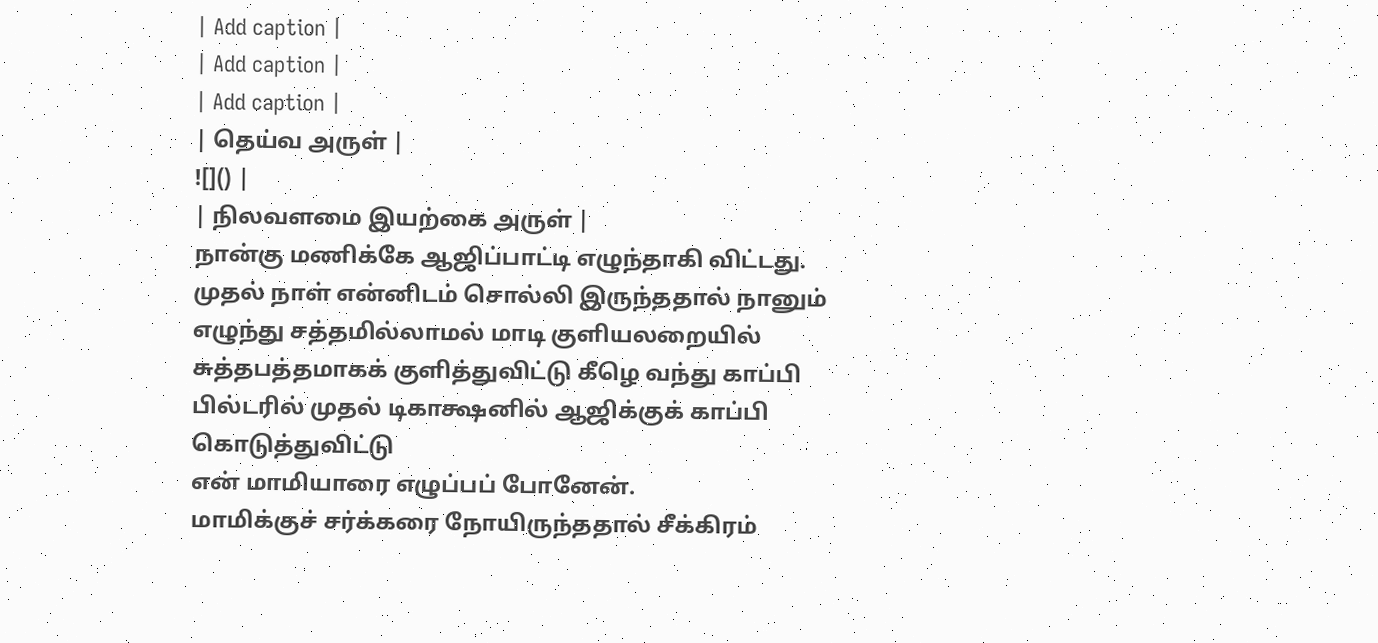| Add caption |
| Add caption |
| Add caption |
| தெய்வ அருள் |
![]() |
| நிலவளமை இயற்கை அருள் |
நான்கு மணிக்கே ஆஜிப்பாட்டி எழுந்தாகி விட்டது.
முதல் நாள் என்னிடம் சொல்லி இருந்ததால் நானும் எழுந்து சத்தமில்லாமல் மாடி குளியலறையில் சுத்தபத்தமாகக் குளித்துவிட்டு கீழெ வந்து காப்பி பில்டரில் முதல் டிகாக்ஷனில் ஆஜிக்குக் காப்பி கொடுத்துவிட்டு
என் மாமியாரை எழுப்பப் போனேன்.
மாமிக்குச் சர்க்கரை நோயிருந்ததால் சீக்கிரம்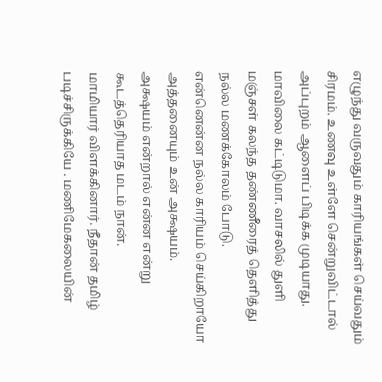எழுந்து வருவதும் காரியங்கள் செய்வதும் சிரமம். உணவு உள்ளே சென்றுவிட்டால்
அப்புறம் ஆளைப் பிடிக்க முடியாது.
மாவிலை கட்டிடுமா. வாசலில் துளி மஞ்சள் கலந்த தண்ணீரைத் தெளித்து
நல்ல மணக்கோலம் போடு.
என்னென்ன நல்ல காரியம் செய்கிறாயோ
அத்தனையும் உன் அக்ஷயம்.
அக்ஷயம் என்றால் என்ன என்று கூடத்தெரியாத மடம் நான்.
மாமியார் விளக்கினார். நீதான் தமிழ் படிச்சிருக்கியே . மணிமேகலையின்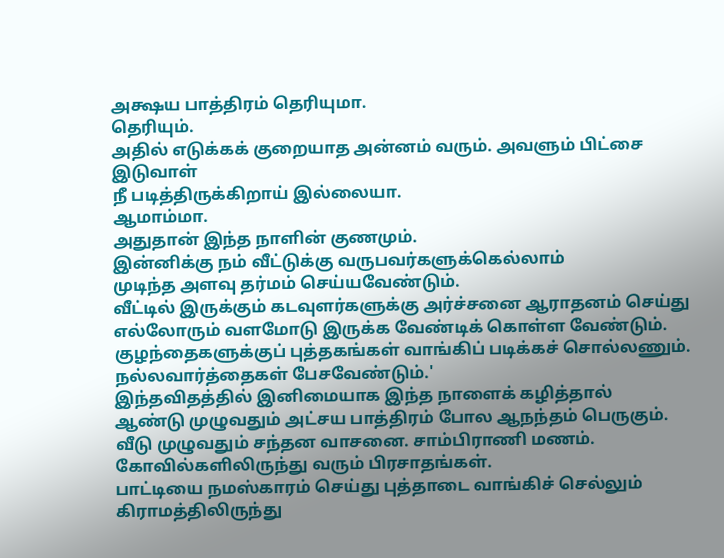அக்ஷய பாத்திரம் தெரியுமா.
தெரியும்.
அதில் எடுக்கக் குறையாத அன்னம் வரும். அவளும் பிட்சை இடுவாள்
நீ படித்திருக்கிறாய் இல்லையா.
ஆமாம்மா.
அதுதான் இந்த நாளின் குணமும்.
இன்னிக்கு நம் வீட்டுக்கு வருபவர்களுக்கெல்லாம்
முடிந்த அளவு தர்மம் செய்யவேண்டும்.
வீட்டில் இருக்கும் கடவுளர்களுக்கு அர்ச்சனை ஆராதனம் செய்து
எல்லோரும் வளமோடு இருக்க வேண்டிக் கொள்ள வேண்டும்.
குழந்தைகளுக்குப் புத்தகங்கள் வாங்கிப் படிக்கச் சொல்லணும்.
நல்லவார்த்தைகள் பேசவேண்டும்.'
இந்தவிதத்தில் இனிமையாக இந்த நாளைக் கழித்தால்
ஆண்டு முழுவதும் அட்சய பாத்திரம் போல ஆநந்தம் பெருகும்.
வீடு முழுவதும் சந்தன வாசனை. சாம்பிராணி மணம்.
கோவில்களிலிருந்து வரும் பிரசாதங்கள்.
பாட்டியை நமஸ்காரம் செய்து புத்தாடை வாங்கிச் செல்லும்
கிராமத்திலிருந்து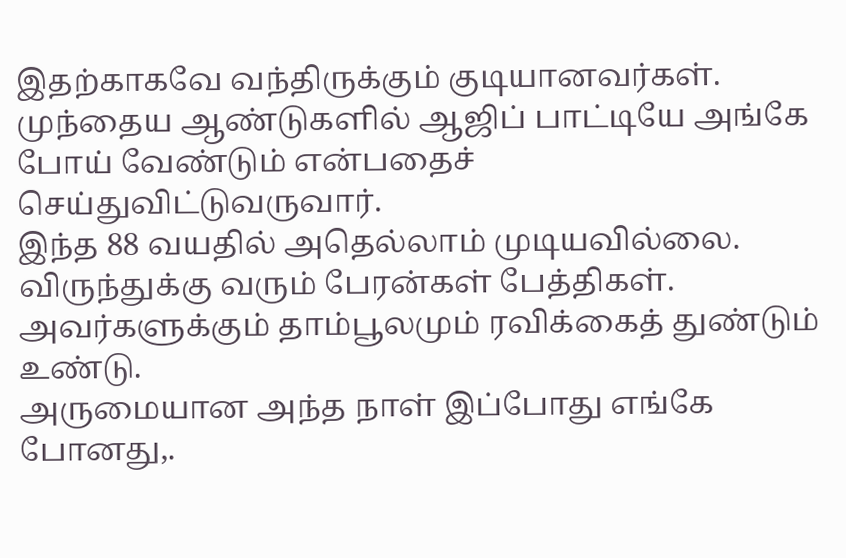இதற்காகவே வந்திருக்கும் குடியானவர்கள்.
முந்தைய ஆண்டுகளில் ஆஜிப் பாட்டியே அங்கே போய் வேண்டும் என்பதைச் செய்துவிட்டுவருவார்.
இந்த 88 வயதில் அதெல்லாம் முடியவில்லை.
விருந்துக்கு வரும் பேரன்கள் பேத்திகள்.
அவர்களுக்கும் தாம்பூலமும் ரவிக்கைத் துண்டும் உண்டு.
அருமையான அந்த நாள் இப்போது எங்கே போனது,.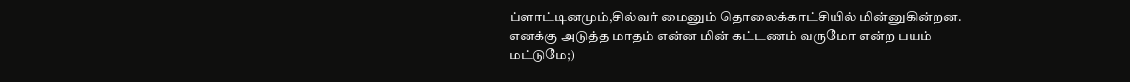ப்ளாட்டினமும்,சில்வர் மைனும் தொலைக்காட்சியில் மின்னுகின்றன.
எனக்கு அடுத்த மாதம் என்ன மின் கட்டணம் வருமோ என்ற பயம் மட்டுமே;)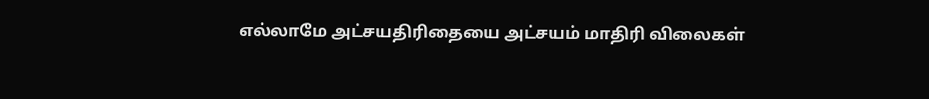எல்லாமே அட்சயதிரிதையை அட்சயம் மாதிரி விலைகள்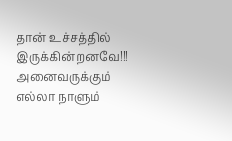தான் உச்சத்தில் இருக்கின்றனவே!!!
அனைவருக்கும் எல்லா நாளும்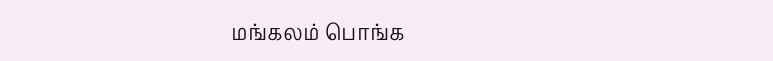மங்கலம் பொங்க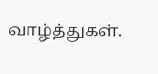வாழ்த்துகள்.